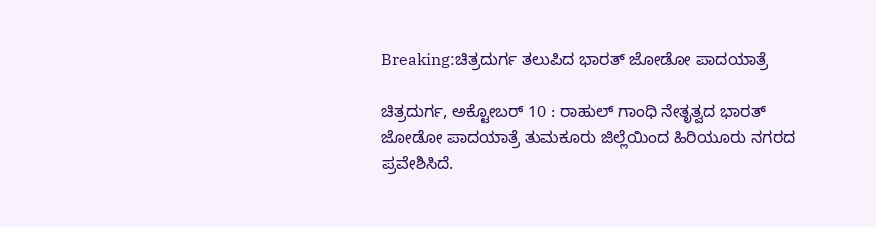Breaking:ಚಿತ್ರದುರ್ಗ ತಲುಪಿದ ಭಾರತ್ ಜೋಡೋ ಪಾದಯಾತ್ರೆ

ಚಿತ್ರದುರ್ಗ, ಅಕ್ಟೋಬರ್ 10 : ರಾಹುಲ್‌ ಗಾಂಧಿ ನೇತೃತ್ವದ ಭಾರತ್ ಜೋಡೋ ಪಾದಯಾತ್ರೆ ತುಮಕೂರು ಜಿಲ್ಲೆಯಿಂದ ಹಿರಿಯೂರು ನಗರದ ಪ್ರವೇಶಿಸಿದೆ.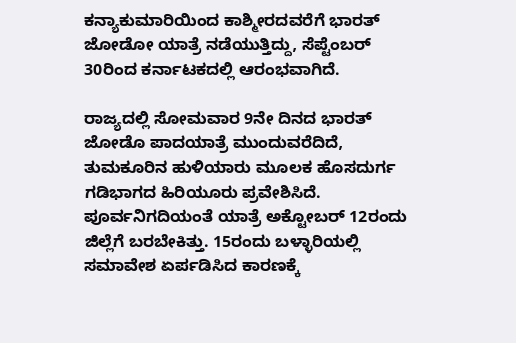ಕನ್ಯಾಕುಮಾರಿಯಿಂದ ಕಾಶ್ಮೀರದವರೆಗೆ ಭಾರತ್ ಜೋಡೋ ಯಾತ್ರೆ ನಡೆಯುತ್ತಿದ್ದು, ಸೆಪ್ಟೆಂಬರ್ 30ರಿಂದ ಕರ್ನಾಟಕದಲ್ಲಿ ಆರಂಭವಾಗಿದೆ.

ರಾಜ್ಯದಲ್ಲಿ ಸೋಮವಾರ 9ನೇ ದಿನದ ಭಾರತ್‌ ಜೋಡೊ ಪಾದಯಾತ್ರೆ ಮುಂದುವರೆದಿದೆ, ತುಮಕೂರಿನ ಹುಳಿಯಾರು ಮೂಲಕ ಹೊಸದುರ್ಗ ಗಡಿಭಾಗದ ಹಿರಿಯೂರು ಪ್ರವೇಶಿಸಿದೆ. ಪೂರ್ವನಿಗದಿಯಂತೆ ಯಾತ್ರೆ ಅಕ್ಟೋಬರ್ 12ರಂದು ಜಿಲ್ಲೆಗೆ ಬರಬೇಕಿತ್ತು. 15ರಂದು ಬಳ್ಳಾರಿಯಲ್ಲಿ ಸಮಾವೇಶ ಏರ್ಪಡಿಸಿದ ಕಾರಣಕ್ಕೆ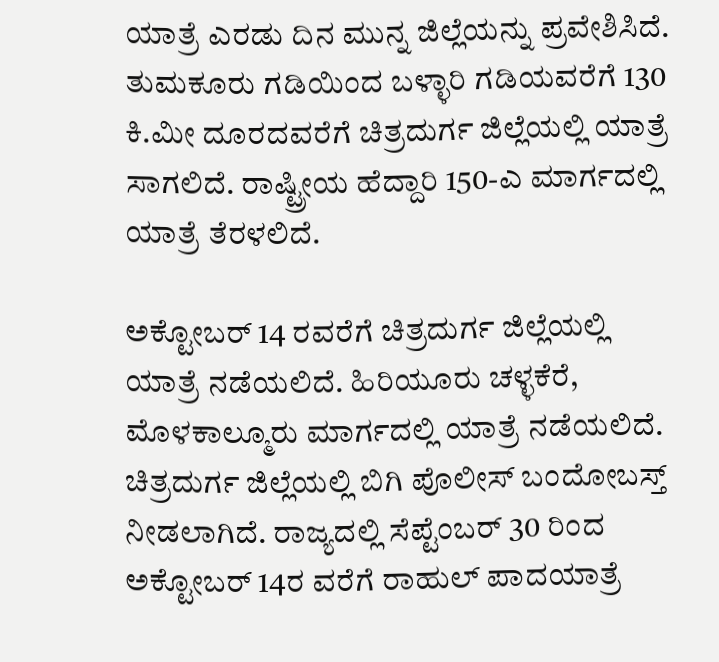ಯಾತ್ರೆ ಎರಡು ದಿನ ಮುನ್ನ ಜಿಲ್ಲೆಯನ್ನು ಪ್ರವೇಶಿಸಿದೆ. ತುಮಕೂರು ಗಡಿಯಿಂದ ಬಳ್ಳಾರಿ ಗಡಿಯವರೆಗೆ 130 ಕಿ.ಮೀ ದೂರದವರೆಗೆ ಚಿತ್ರದುರ್ಗ ಜಿಲ್ಲೆಯಲ್ಲಿ ಯಾತ್ರೆ ಸಾಗಲಿದೆ. ರಾಷ್ಟ್ರೀಯ ಹೆದ್ದಾರಿ 150-ಎ ಮಾರ್ಗದಲ್ಲಿ ಯಾತ್ರೆ ತೆರಳಲಿದೆ.

ಅಕ್ಟೋಬರ್ 14 ರವರೆಗೆ ಚಿತ್ರದುರ್ಗ ಜಿಲ್ಲೆಯಲ್ಲಿ ಯಾತ್ರೆ ನಡೆಯಲಿದೆ. ಹಿರಿಯೂರು ಚಳ್ಳಕೆರೆ, ಮೊಳಕಾಲ್ಮೂರು ಮಾರ್ಗದಲ್ಲಿ ಯಾತ್ರೆ ನಡೆಯಲಿದೆ. ಚಿತ್ರದುರ್ಗ ಜಿಲ್ಲೆಯಲ್ಲಿ ಬಿಗಿ ಪೊಲೀಸ್‌ ಬಂದೋಬಸ್ತ್‌ ನೀಡಲಾಗಿದೆ. ರಾಜ್ಯದಲ್ಲಿ ಸೆಪ್ಟೆಂಬರ್ 30 ರಿಂದ ಅಕ್ಟೋಬರ್ 14ರ ವರೆಗೆ ರಾಹುಲ್ ಪಾದಯಾತ್ರೆ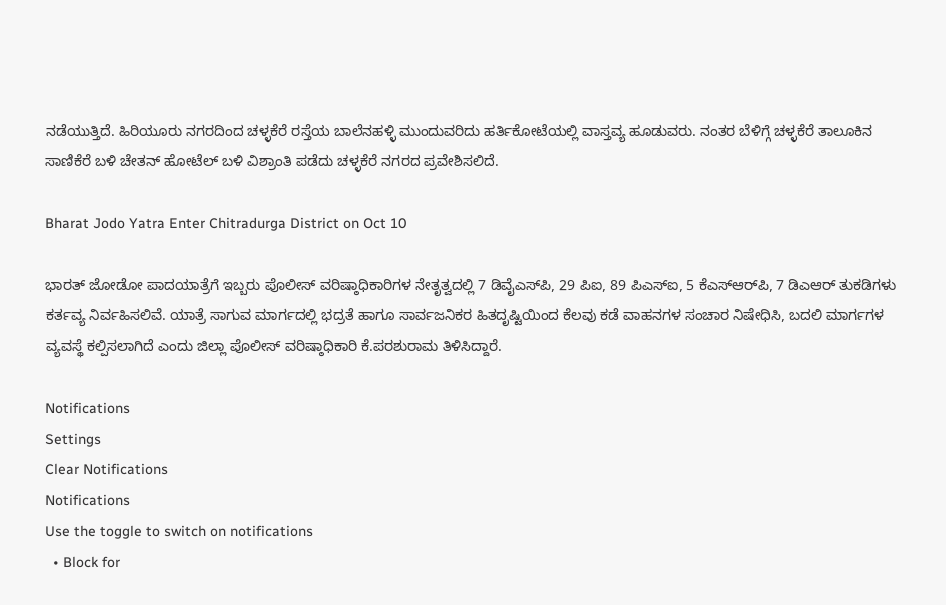ನಡೆಯುತ್ತಿದೆ. ಹಿರಿಯೂರು ನಗರದಿಂದ ಚಳ್ಳಕೆರೆ ರಸ್ತೆಯ ಬಾಲೆನಹಳ್ಳಿ ಮುಂದುವರಿದು ಹರ್ತಿಕೋಟೆಯಲ್ಲಿ ವಾಸ್ತವ್ಯ ಹೂಡುವರು. ನಂತರ ಬೆಳಿಗ್ಗೆ ಚಳ್ಳಕೆರೆ ತಾಲೂಕಿನ ಸಾಣಿಕೆರೆ ಬಳಿ ಚೇತನ್ ಹೋಟೆಲ್ ಬಳಿ ವಿಶ್ರಾಂತಿ ಪಡೆದು ಚಳ್ಳಕೆರೆ ನಗರದ ಪ್ರವೇಶಿಸಲಿದೆ.

Bharat Jodo Yatra Enter Chitradurga District on Oct 10

ಭಾರತ್ ಜೋಡೋ ಪಾದಯಾತ್ರೆಗೆ ಇಬ್ಬರು ಪೊಲೀಸ್‌ ವರಿಷ್ಠಾಧಿಕಾರಿಗಳ ನೇತೃತ್ವದಲ್ಲಿ 7 ಡಿವೈಎಸ್‌ಪಿ, 29 ಪಿಐ, 89 ಪಿಎಸ್‌ಐ, 5 ಕೆಎಸ್‌ಆರ್‌ಪಿ, 7 ಡಿಎಆರ್‌ ತುಕಡಿಗಳು ಕರ್ತವ್ಯ ನಿರ್ವಹಿಸಲಿವೆ. ಯಾತ್ರೆ ಸಾಗುವ ಮಾರ್ಗದಲ್ಲಿ ಭದ್ರತೆ ಹಾಗೂ ಸಾರ್ವಜನಿಕರ ಹಿತದೃಷ್ಟಿಯಿಂದ ಕೆಲವು ಕಡೆ ವಾಹನಗಳ ಸಂಚಾರ ನಿಷೇಧಿಸಿ, ಬದಲಿ ಮಾರ್ಗಗಳ ವ್ಯವಸ್ಥೆ ಕಲ್ಪಿಸಲಾಗಿದೆ ಎಂದು ಜಿಲ್ಲಾ ಪೊಲೀಸ್‌ ವರಿಷ್ಠಾಧಿಕಾರಿ ಕೆ.ಪರಶುರಾಮ ತಿಳಿಸಿದ್ದಾರೆ.

Notifications
Settings
Clear Notifications
Notifications
Use the toggle to switch on notifications
  • Block for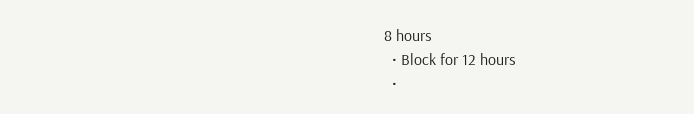8 hours
  • Block for 12 hours
  •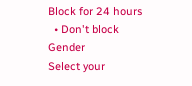Block for 24 hours
  • Don't block
Gender
Select your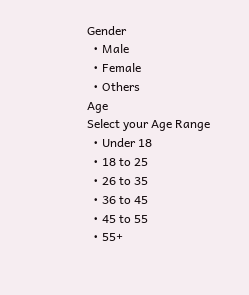Gender
  • Male
  • Female
  • Others
Age
Select your Age Range
  • Under 18
  • 18 to 25
  • 26 to 35
  • 36 to 45
  • 45 to 55
  • 55+